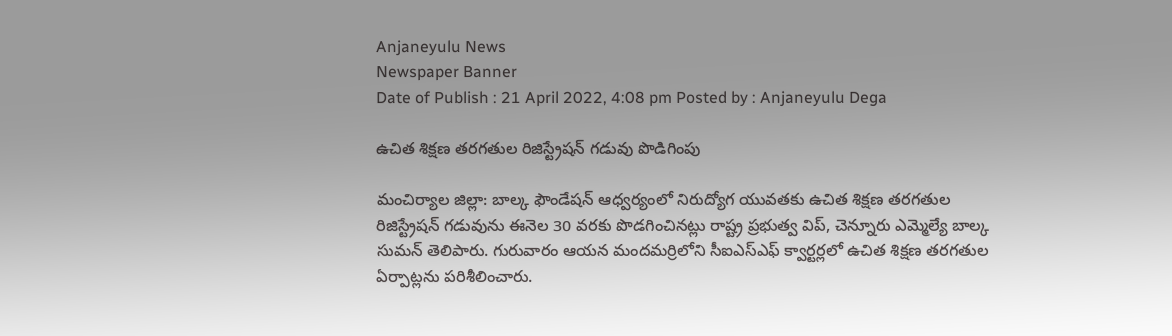Anjaneyulu News
Newspaper Banner
Date of Publish : 21 April 2022, 4:08 pm Posted by : Anjaneyulu Dega

ఉచిత శిక్షణ తరగతుల రిజిస్ట్రేషన్ గడువు పొడిగింపు

మంచిర్యాల జిల్లా: బాల్క ఫౌండేషన్ ఆధ్వర్యంలో నిరుద్యోగ యువతకు ఉచిత శిక్షణ తరగతుల రిజిస్ట్రేషన్ గడువును ఈనెల 30 వరకు పొడగించినట్లు రాష్ట్ర ప్రభుత్వ విప్, చెన్నూరు ఎమ్మెల్యే బాల్క సుమన్ తెలిపారు. గురువారం ఆయన మందమర్రిలోని సీఐఎస్ఎఫ్ క్వార్టర్లలో ఉచిత శిక్షణ తరగతుల ఏర్పాట్లను పరిశీలించారు.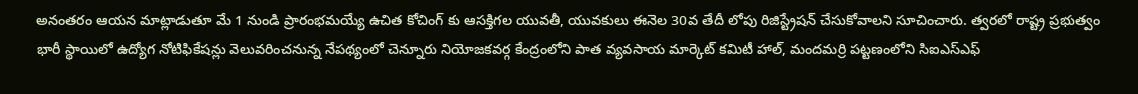అనంతరం ఆయన మాట్లాడుతూ మే 1 నుండి ప్రారంభమయ్యే ఉచిత కోచింగ్ కు ఆసక్తిగల యువతీ, యువకులు ఈనెల 30వ తేదీ లోపు రిజిస్ట్రేషన్ చేసుకోవాలని సూచించారు. త్వరలో రాష్ట్ర ప్రభుత్వం భారీ స్థాయిలో ఉద్యోగ నోటిఫికేషన్లు వెలువరించనున్న నేపథ్యంలో చెన్నూరు నియోజకవర్గ కేంద్రంలోని పాత వ్యవసాయ మార్కెట్ కమిటీ హాల్, మందమర్రి పట్టణంలోని సిఐఎస్ఎఫ్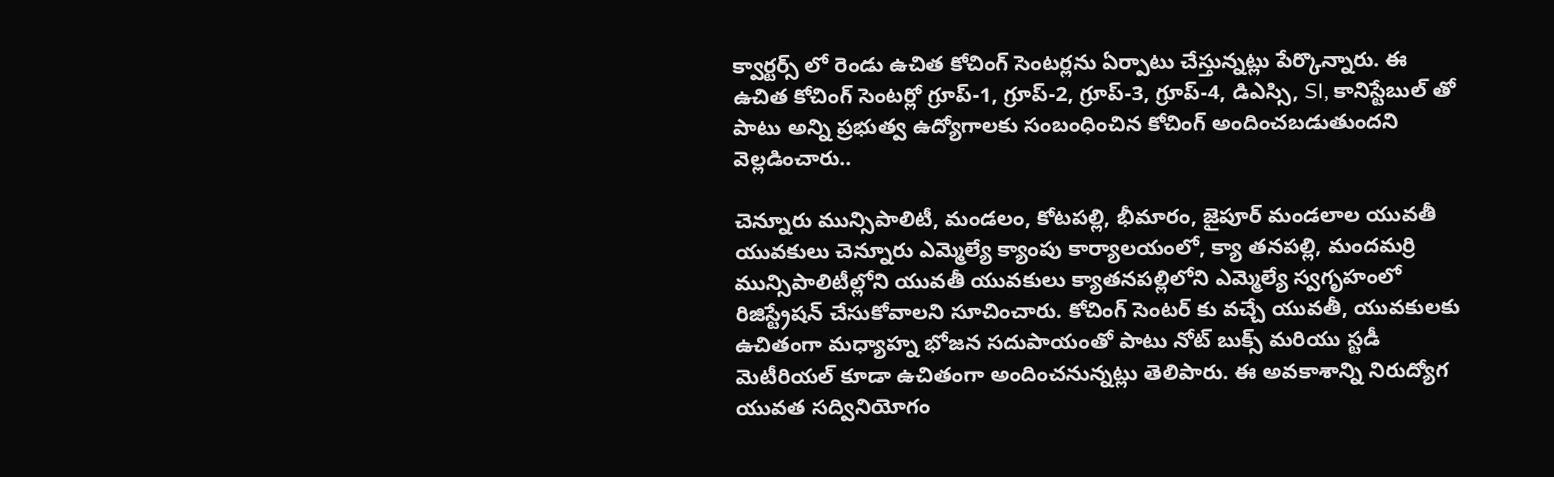క్వార్టర్స్ లో రెండు ఉచిత కోచింగ్ సెంటర్లను ఏర్పాటు చేస్తున్నట్లు పేర్కొన్నారు. ఈ ఉచిత కోచింగ్ సెంటర్లో గ్రూప్-1, గ్రూప్-2, గ్రూప్-3, గ్రూప్-4, డిఎస్సి, SI, కానిస్టేబుల్ తో పాటు అన్ని ప్రభుత్వ ఉద్యోగాలకు సంబంధించిన కోచింగ్ అందించబడుతుందని వెల్లడించారు..

చెన్నూరు మున్సిపాలిటీ, మండలం, కోటపల్లి, భీమారం, జైపూర్ మండలాల యువతీ యువకులు చెన్నూరు ఎమ్మెల్యే క్యాంపు కార్యాలయంలో, క్యా తనపల్లి, మందమర్రి మున్సిపాలిటీల్లోని యువతీ యువకులు క్యాతనపల్లిలోని ఎమ్మెల్యే స్వగృహంలో రిజిస్ట్రేషన్ చేసుకోవాలని సూచించారు. కోచింగ్ సెంటర్ కు వచ్చే యువతీ, యువకులకు ఉచితంగా మధ్యాహ్న భోజన సదుపాయంతో పాటు నోట్ బుక్స్ మరియు స్టడీ మెటీరియల్ కూడా ఉచితంగా అందించనున్నట్లు తెలిపారు. ఈ అవకాశాన్ని నిరుద్యోగ యువత సద్వినియోగం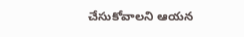చేసుకోవాలని ఆయన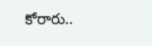కోరారు..